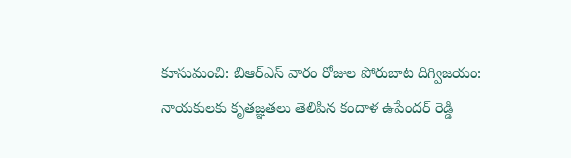కూసుమంచి: బిఆర్ఎస్ వారం రోజుల పోరుబాట దిగ్విజయం: నాయకులకు కృతజ్ఞతలు తెలిపిన కందాళ ఉపేందర్ రెడ్డి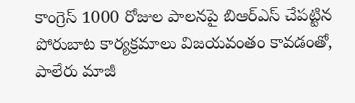కాంగ్రెస్ 1000 రోజుల పాలనపై బిఆర్ఎస్ చేపట్టిన పోరుబాట కార్యక్రమాలు విజయవంతం కావడంతో, పాలేరు మాజీ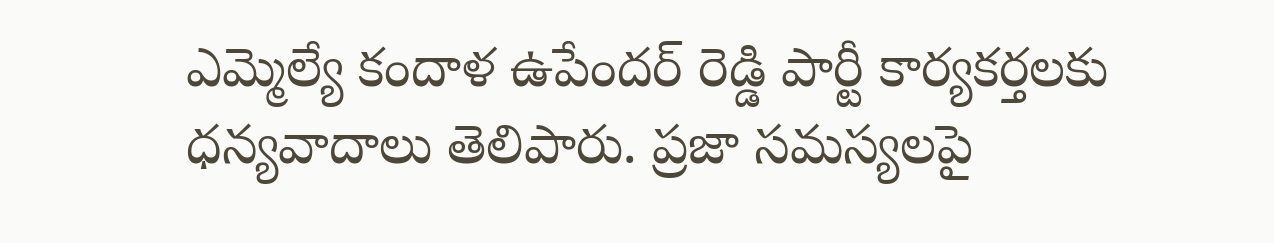ఎమ్మెల్యే కందాళ ఉపేందర్ రెడ్డి పార్టీ కార్యకర్తలకు ధన్యవాదాలు తెలిపారు. ప్రజా సమస్యలపై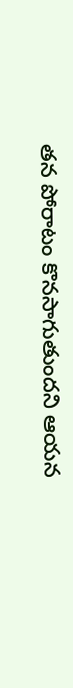తన పోరాటం కొనసాగుతుందని ఆయన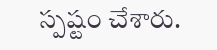స్పష్టం చేశారు.